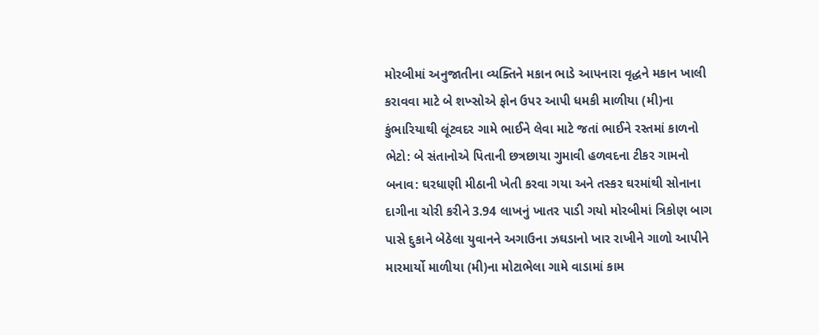મોરબીમાં અનુજાતીના વ્યક્તિને મકાન ભાડે આપનારા વૃદ્ધને મકાન ખાલી કરાવવા માટે બે શખ્સોએ ફોન ઉપર આપી ધમકી માળીયા (મી)ના કુંભારિયાથી લૂંટવદર ગામે ભાઈને લેવા માટે જતાં ભાઈને રસ્તમાં કાળનો ભેટો: બે સંતાનોએ પિતાની છત્રછાયા ગુમાવી હળવદના ટીકર ગામનો બનાવ: ઘરધાણી મીઠાની ખેતી કરવા ગયા અને તસ્કર ઘરમાંથી સોનાના દાગીના ચોરી કરીને 3.94 લાખનું ખાતર પાડી ગયો મોરબીમાં ત્રિકોણ બાગ પાસે દુકાને બેઠેલા યુવાનને અગાઉના ઝઘડાનો ખાર રાખીને ગાળો આપીને મારમાર્યો માળીયા (મી)ના મોટાભેલા ગામે વાડામાં કામ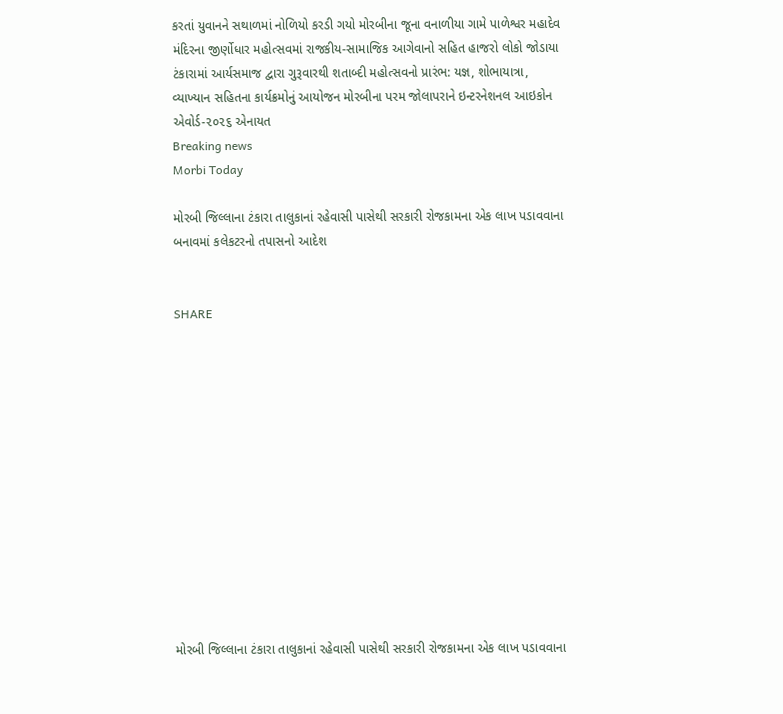કરતાં યુવાનને સથાળમાં નોળિયો કરડી ગયો મોરબીના જૂના વનાળીયા ગામે પાળેશ્વર મહાદેવ મંદિરના જીર્ણોધાર મહોત્સવમાં રાજકીય-સામાજિક આગેવાનો સહિત હાજરો લોકો જોડાયા ટંકારામાં આર્યસમાજ દ્વારા ગુરૂવારથી શતાબ્દી મહોત્સવનો પ્રારંભ: યજ્ઞ, શોભાયાત્રા, વ્યાખ્યાન સહિતના કાર્યક્રમોનું આયોજન મોરબીના પરમ જોલાપરાને ઇન્ટરનેશનલ આઇકોન એવોર્ડ-૨૦૨૬ એનાયત
Breaking news
Morbi Today

મોરબી જિલ્લાના ટંકારા તાલુકાનાં રહેવાસી પાસેથી સરકારી રોજકામના એક લાખ પડાવવાના બનાવમાં કલેકટરનો તપાસનો આદેશ


SHARE













મોરબી જિલ્લાના ટંકારા તાલુકાનાં રહેવાસી પાસેથી સરકારી રોજકામના એક લાખ પડાવવાના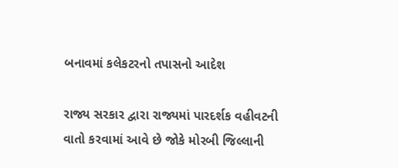બનાવમાં કલેકટરનો તપાસનો આદેશ

રાજ્ય સરકાર દ્વારા રાજ્યમાં પારદર્શક વહીવટની વાતો કરવામાં આવે છે જોકે મોરબી જિલ્લાની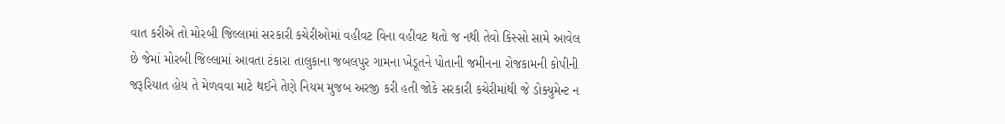વાત કરીએ તો મોરબી જિલ્લામાં સરકારી કચેરીઓમાં વહીવટ વિના વહીવટ થતો જ નથી તેવો કિસ્સો સામે આવેલ છે જેમાં મોરબી જિલ્લામાં આવતા ટંકારા તાલુકાના જબલપુર ગામના ખેડૂતને પોતાની જમીનના રોજકામની કોપીની જરૂરિયાત હોય તે મેળવવા માટે થઈને તેણે નિયમ મુજબ અરજી કરી હતી જોકે સરકારી કચેરીમાંથી જે ડોક્યુમેન્ટ ન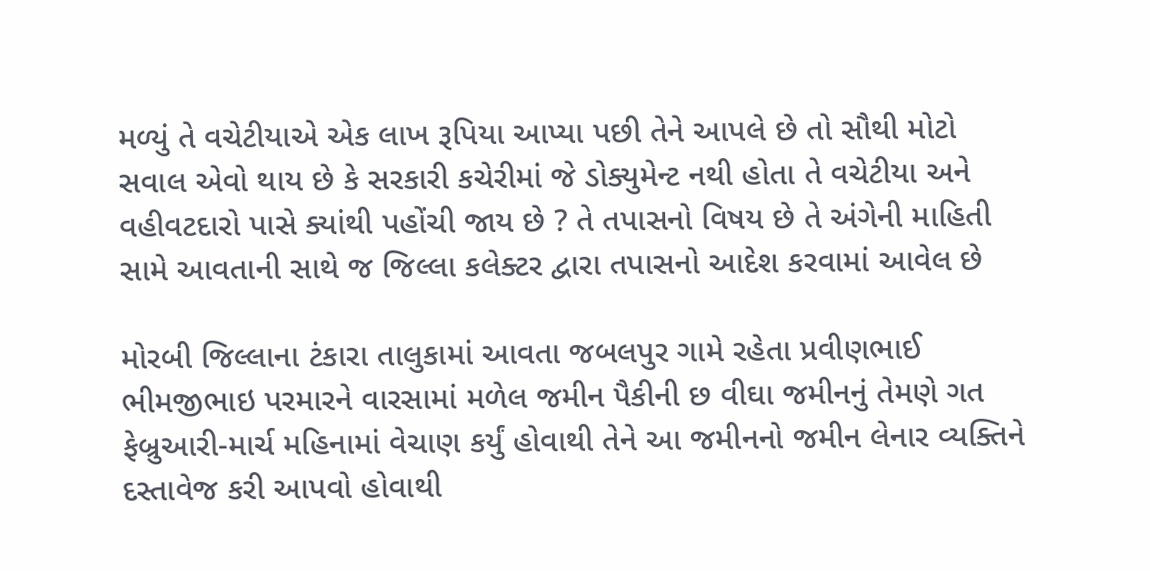મળ્યું તે વચેટીયાએ એક લાખ રૂપિયા આપ્યા પછી તેને આપલે છે તો સૌથી મોટો સવાલ એવો થાય છે કે સરકારી કચેરીમાં જે ડોક્યુમેન્ટ નથી હોતા તે વચેટીયા અને વહીવટદારો પાસે ક્યાંથી પહોંચી જાય છે ? તે તપાસનો વિષય છે તે અંગેની માહિતી સામે આવતાની સાથે જ જિલ્લા કલેક્ટર દ્વારા તપાસનો આદેશ કરવામાં આવેલ છે

મોરબી જિલ્લાના ટંકારા તાલુકામાં આવતા જબલપુર ગામે રહેતા પ્રવીણભાઈ ભીમજીભાઇ પરમારને વારસામાં મળેલ જમીન પૈકીની છ વીઘા જમીનનું તેમણે ગત ફેબ્રુઆરી-માર્ચ મહિનામાં વેચાણ કર્યું હોવાથી તેને આ જમીનનો જમીન લેનાર વ્યક્તિને દસ્તાવેજ કરી આપવો હોવાથી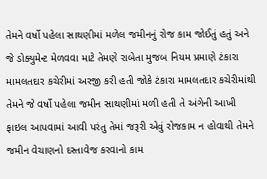તેમને વર્ષો પહેલા સાથણીમાં મળેલ જમીનનું રોજ કામ જોઈતું હતું અને જે ડોક્યુમેન્ટ મેળવવા માટે તેમણે રાબેતા મુજબ નિયમ પ્રમાણે ટંકારા મામલતદાર કચેરીમાં અરજી કરી હતી જોકે ટંકારા મામલતદાર કચેરીમાંથી તેમને જે વર્ષો પહેલા જમીન સાથણીમાં મળી હતી તે અંગેની આખી ફાઇલ આપવામાં આવી પરંતુ તેમાં જરૂરી એવું રોજકામ ન હોવાથી તેમને જમીન વેચાણનો દસ્તાવેજ કરવાનો કામ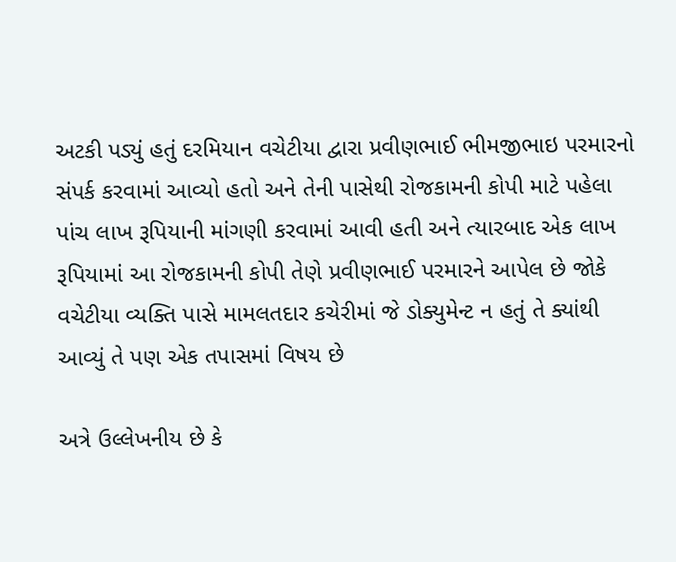અટકી પડ્યું હતું દરમિયાન વચેટીયા દ્વારા પ્રવીણભાઈ ભીમજીભાઇ પરમારનો સંપર્ક કરવામાં આવ્યો હતો અને તેની પાસેથી રોજકામની કોપી માટે પહેલા પાંચ લાખ રૂપિયાની માંગણી કરવામાં આવી હતી અને ત્યારબાદ એક લાખ રૂપિયામાં આ રોજકામની કોપી તેણે પ્રવીણભાઈ પરમારને આપેલ છે જોકે વચેટીયા વ્યક્તિ પાસે મામલતદાર કચેરીમાં જે ડોક્યુમેન્ટ ન હતું તે ક્યાંથી આવ્યું તે પણ એક તપાસમાં વિષય છે

અત્રે ઉલ્લેખનીય છે કે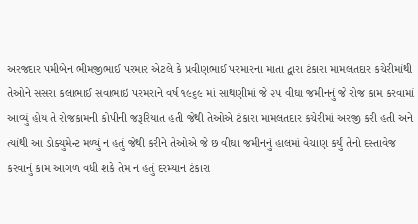અરજદાર પમીબેન ભીમજીભાઈ પરમાર એટલે કે પ્રવીણભાઈ પરમારના માતા દ્વારા ટંકારા મામલતદાર કચેરીમાંથી તેઓને સસરા કલાભાઈ સવાભાઇ પરમરાને વર્ષ ૧૯૬૯ માં સાથણીમાં જે ૨૫ વીઘા જમીનનું જે રોજ કામ કરવામાં આવ્યું હોય તે રોજકામની કોપીની જરૂરિયાત હતી જેથી તેઓએ ટંકારા મામલતદાર કચેરીમાં અરજી કરી હતી અને ત્યાંથી આ ડોક્યુમેન્ટ મળ્યું ન હતું જેથી કરીને તેઓએ જે છ વીઘા જમીનનું હાલમાં વેચાણ કર્યું તેનો દસ્તાવેજ કરવાનું કામ આગળ વધી શકે તેમ ન હતું દરમ્યાન ટંકારા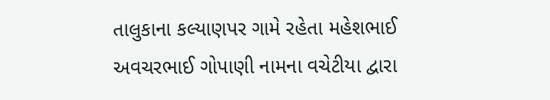તાલુકાના કલ્યાણપર ગામે રહેતા મહેશભાઈ અવચરભાઈ ગોપાણી નામના વચેટીયા દ્વારા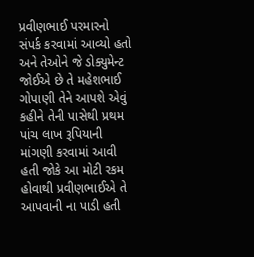પ્રવીણભાઈ પરમારનો સંપર્ક કરવામાં આવ્યો હતો અને તેઓને જે ડોક્યુમેન્ટ જોઈએ છે તે મહેશભાઈ ગોપાણી તેને આપશે એવું કહીને તેની પાસેથી પ્રથમ પાંચ લાખ રૂપિયાની માંગણી કરવામાં આવી હતી જોકે આ મોટી રકમ હોવાથી પ્રવીણભાઈએ તે આપવાની ના પાડી હતી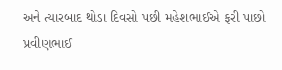અને ત્યારબાદ થોડા દિવસો પછી મહેશભાઈએ ફરી પાછો પ્રવીણભાઈ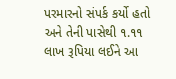પરમારનો સંપર્ક કર્યો હતો અને તેની પાસેથી ૧.૧૧ લાખ રૂપિયા લઈને આ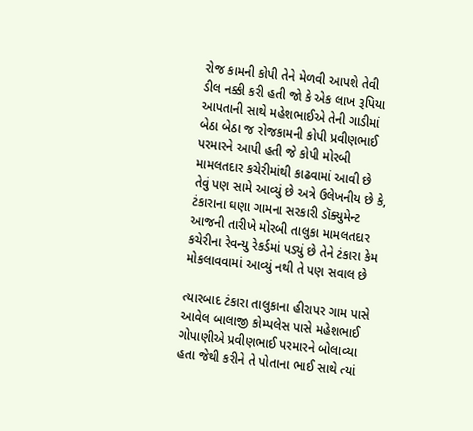રોજ કામની કોપી તેને મેળવી આપશે તેવી ડીલ નક્કી કરી હતી જો કે એક લાખ રૂપિયા આપતાની સાથે મહેશભાઈએ તેની ગાડીમાં બેઠા બેઠા જ રોજકામની કોપી પ્રવીણભાઈ પરમારને આપી હતી જે કોપી મોરબી મામલતદાર કચેરીમાંથી કાઢવામાં આવી છે તેવું પણ સામે આવ્યું છે અત્રે ઉલેખનીય છે કે, ટંકારાના ઘણા ગામના સરકારી ડૉક્યુમેન્ટ આજની તારીખે મોરબી તાલુકા મામલતદાર કચેરીના રેવન્યુ રેકર્ડમાં પડ્યું છે તેને ટંકારા કેમ મોકલાવવામાં આવ્યું નથી તે પણ સવાલ છે

ત્યારબાદ ટંકારા તાલુકાના હીરાપર ગામ પાસે આવેલ બાલાજી કોમ્પલેસ પાસે મહેશભાઈ ગોપાણીએ પ્રવીણભાઈ પરમારને બોલાવ્યા હતા જેથી કરીને તે પોતાના ભાઈ સાથે ત્યાં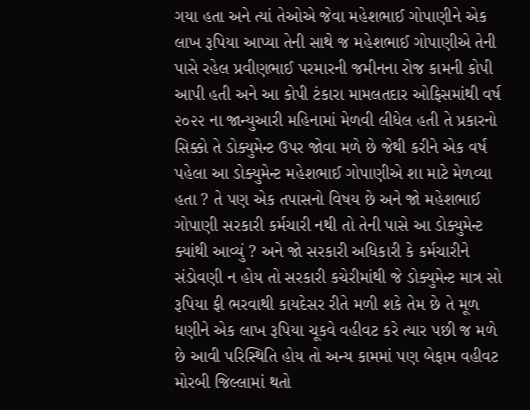ગયા હતા અને ત્યાં તેઓએ જેવા મહેશભાઈ ગોપાણીને એક લાખ રૂપિયા આપ્યા તેની સાથે જ મહેશભાઈ ગોપાણીએ તેની પાસે રહેલ પ્રવીણભાઈ પરમારની જમીનના રોજ કામની કોપી આપી હતી અને આ કોપી ટંકારા મામલતદાર ઓફિસમાંથી વર્ષ ૨૦૨૨ ના જાન્યુઆરી મહિનામાં મેળવી લીધેલ હતી તે પ્રકારનો સિક્કો તે ડોક્યુમેન્ટ ઉપર જોવા મળે છે જેથી કરીને એક વર્ષ પહેલા આ ડોક્યુમેન્ટ મહેશભાઈ ગોપાણીએ શા માટે મેળવ્યા હતા ? તે પણ એક તપાસનો વિષય છે અને જો મહેશભાઈ ગોપાણી સરકારી કર્મચારી નથી તો તેની પાસે આ ડોક્યુમેન્ટ ક્યાંથી આવ્યું ? અને જો સરકારી અધિકારી કે કર્મચારીને સંડોવણી ન હોય તો સરકારી કચેરીમાંથી જે ડોક્યુમેન્ટ માત્ર સો રૂપિયા ફી ભરવાથી કાયદેસર રીતે મળી શકે તેમ છે તે મૂળ ધણીને એક લાખ રૂપિયા ચૂકવે વહીવટ કરે ત્યાર પછી જ મળે છે આવી પરિસ્થિતિ હોય તો અન્ય કામમાં પણ બેફામ વહીવટ મોરબી જિલ્લામાં થતો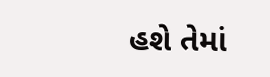હશે તેમાં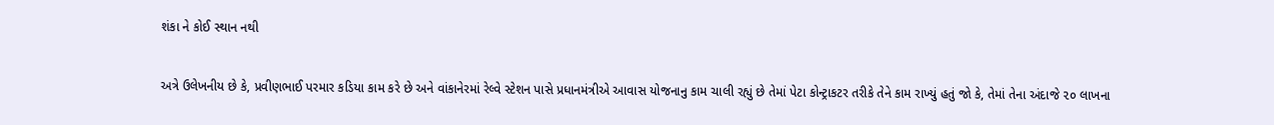શંકા ને કોઈ સ્થાન નથી

અત્રે ઉલેખનીય છે કે, પ્રવીણભાઈ પરમાર કડિયા કામ કરે છે અને વાંકાનેરમાં રેલ્વે સ્ટેશન પાસે પ્રધાનમંત્રીએ આવાસ યોજનાનુ કામ ચાલી રહ્યું છે તેમાં પેટા કોન્ટ્રાકટર તરીકે તેને કામ રાખ્યું હતું જો કે, તેમાં તેના અંદાજે ૨૦ લાખના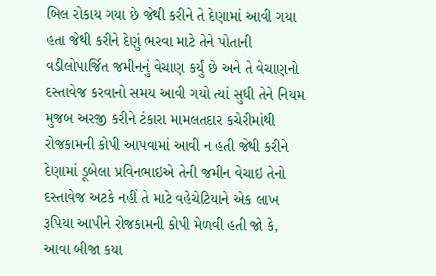બિલ રોકાય ગયા છે જેથી કરીને તે દેણામાં આવી ગયા હતા જેથી કરીને દેણું ભરવા માટે તેને પોતાની વડીલોપાર્જિત જમીનનું વેચાણ કર્યું છે અને તે વેચાણનો દસ્તાવેજ કરવાનો સમય આવી ગયો ત્યાં સુધી તેને નિયમ મુજબ અરજી કરીને ટંકારા મામલતદાર કચેરીમાંથી રોજકામની કોપી આપવામાં આવી ન હતી જેથી કરીને દેણામાં ડૂબેલા પ્રવિનભાઇએ તેની જમીન વેચાઇ તેનો દસ્તાવેજ અટકે નહીં તે માટે વહેચેટિયાને એક લાખ રૂપિયા આપીને રોજકામની કોપી મેળવી હતી જો કે, આવા બીજા કયા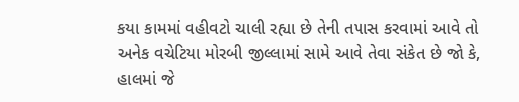કયા કામમાં વહીવટો ચાલી રહ્યા છે તેની તપાસ કરવામાં આવે તો અનેક વચેટિયા મોરબી જીલ્લામાં સામે આવે તેવા સંકેત છે જો કે, હાલમાં જે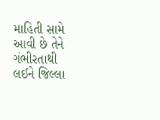માહિતી સામે આવી છે તેને ગંભીરતાથી લઈને જિલ્લા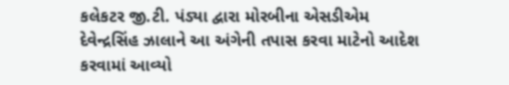કલેકટર જી.ટી. પંડ્યા દ્વારા મોરબીના એસડીએમ દેવેન્દ્રસિંહ ઝાલાને આ અંગેની તપાસ કરવા માટેનો આદેશ કરવામાં આવ્યો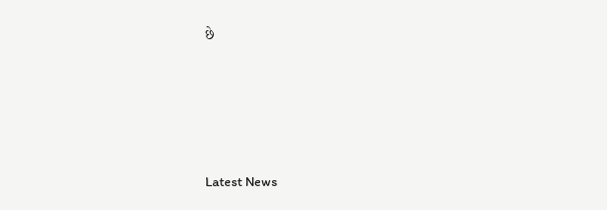છે






Latest News